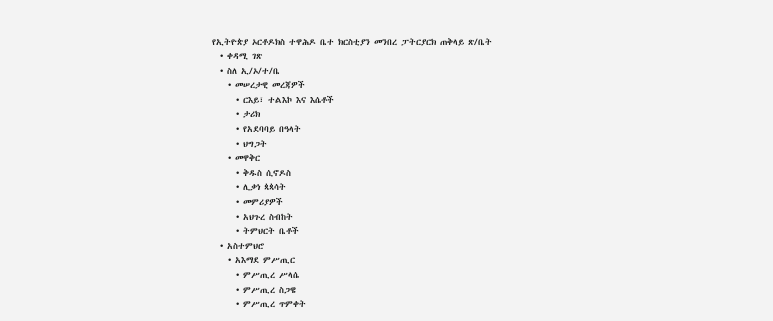የኢትዮጵያ ኦርቶዶክስ ተዋሕዶ ቤተ ክርስቲያን መንበረ ፓትርያርክ ጠቅላይ ጽ/ቤት
  • ቀዳሚ ገጽ
  • ስለ ኢ/ኦ/ተ/ቤ
    • መሠረታዊ መረጃዎች
      • ርእይ፣ ተልእኮ እና እሴቶች
      • ታሪክ
      • የአደባባይ በዓላት
      • ህግጋት
    • መዋቅር
      • ቅዱስ ሲኖዶስ
      • ሊቃነ ጳጳሳት
      • መምሪያዎች
      • አህጉረ ስብከት
      • ትምህርት ቤቶች
  • አስተምህሮ
    • አእማደ ምሥጢር
      • ምሥጢረ ሥላሴ
      • ምሥጢረ ስጋዌ
      • ምሥጢረ ጥምቀት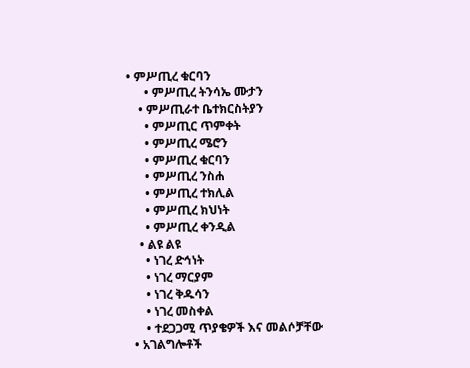• ምሥጢረ ቁርባን
      • ምሥጢረ ትንሳኤ ሙታን
    • ምሥጢራተ ቤተክርስትያን
      • ምሥጢር ጥምቀት
      • ምሥጢረ ሜሮን
      • ምሥጢረ ቁርባን
      • ምሥጢረ ንስሐ
      • ምሥጢረ ተክሊል
      • ምሥጢረ ክህነት
      • ምሥጢረ ቀንዲል
    • ልዩ ልዩ
      • ነገረ ድኅነት
      • ነገረ ማርያም
      • ነገረ ቅዱሳን
      • ነገረ መስቀል
      • ተደጋጋሚ ጥያቄዎች እና መልሶቻቸው
  • አገልግሎቶች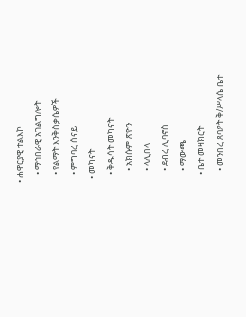• ሐዋርያዊ ተልእኮ
    • ማኅበራዊ አገልግሎት
    • የልማት እንቅስቃሴዎች
    • ምግባረ ሰናይ
  • መካናት
    • ቅዱሳት መካናት
      • አክሱም ጽዮን
      • ላሊበላ
      • ደብረ ሊባኖስ
      • ማውጫ
    • ቤተ መዛክርት
      • መንበረ ጸባዖት ቅ/ሥላሴ ቤተ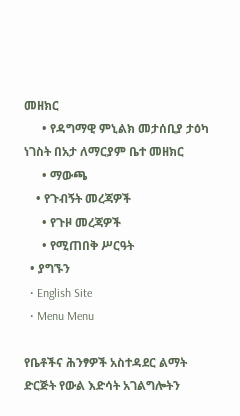መዘክር
      • የዳግማዊ ምኒልክ መታሰቢያ ታዕካ ነገስት በአታ ለማርያም ቤተ መዘክር
      • ማውጫ
    • የጉብኝት መረጃዎች
      • የጉዞ መረጃዎች
      • የሚጠበቅ ሥርዓት
  • ያግኙን
  • English Site
  • Menu Menu

የቤቶችና ሕንፃዎች አስተዳደር ልማት ድርጅት የውል እድሳት አገልግሎትን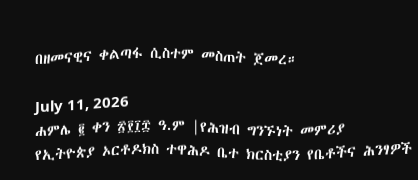በዘመናዊና ቀልጣፋ ሲስተም መስጠት ጀመረ።

July 11, 2026
ሐምሌ ፪ ቀን ፳፻፲፰ ዓ.ም |የሕዝብ ግንኙነት መምሪያ
የኢትዮጵያ ኦርቶዶክስ ተዋሕዶ ቤተ ክርስቲያን የቤቶችና ሕንፃዎች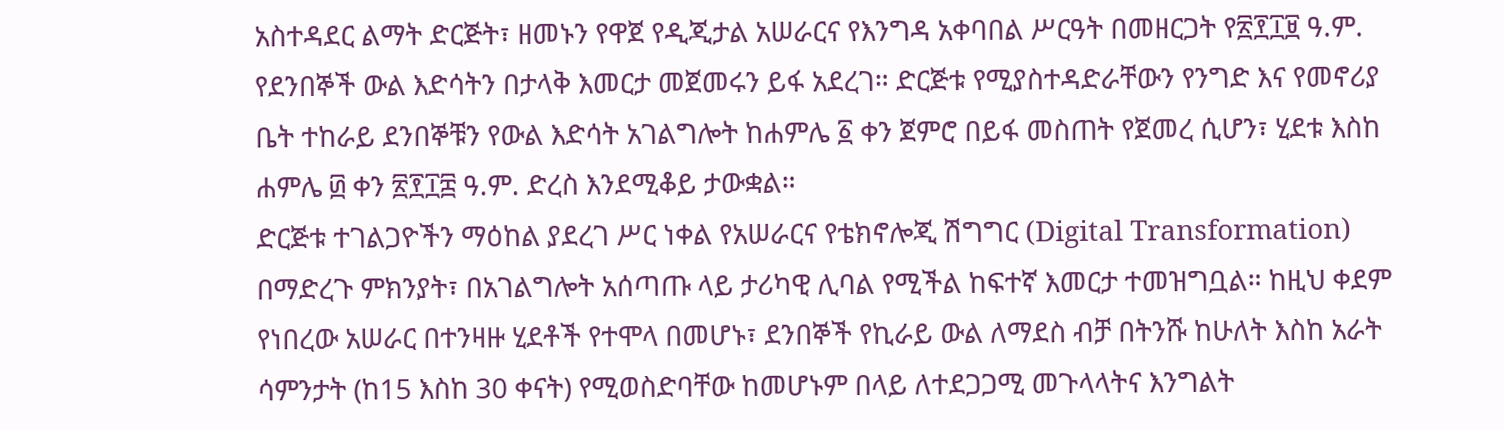አስተዳደር ልማት ድርጅት፣ ዘመኑን የዋጀ የዲጂታል አሠራርና የእንግዳ አቀባበል ሥርዓት በመዘርጋት የ፳፻፲፱ ዓ.ም. የደንበኞች ውል እድሳትን በታላቅ እመርታ መጀመሩን ይፋ አደረገ። ድርጅቱ የሚያስተዳድራቸውን የንግድ እና የመኖሪያ ቤት ተከራይ ደንበኞቹን የውል እድሳት አገልግሎት ከሐምሌ ፩ ቀን ጀምሮ በይፋ መስጠት የጀመረ ሲሆን፣ ሂደቱ እስከ ሐምሌ ፴ ቀን ፳፻፲፰ ዓ.ም. ድረስ እንደሚቆይ ታውቋል።
ድርጅቱ ተገልጋዮችን ማዕከል ያደረገ ሥር ነቀል የአሠራርና የቴክኖሎጂ ሽግግር (Digital Transformation) በማድረጉ ምክንያት፣ በአገልግሎት አሰጣጡ ላይ ታሪካዊ ሊባል የሚችል ከፍተኛ እመርታ ተመዝግቧል። ከዚህ ቀደም የነበረው አሠራር በተንዛዙ ሂደቶች የተሞላ በመሆኑ፣ ደንበኞች የኪራይ ውል ለማደስ ብቻ በትንሹ ከሁለት እስከ አራት ሳምንታት (ከ15 እስከ 30 ቀናት) የሚወስድባቸው ከመሆኑም በላይ ለተደጋጋሚ መጉላላትና እንግልት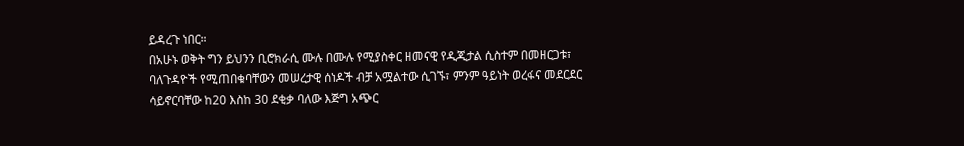ይዳረጉ ነበር።
በአሁኑ ወቅት ግን ይህንን ቢሮክራሲ ሙሉ በሙሉ የሚያስቀር ዘመናዊ የዲጂታል ሲስተም በመዘርጋቱ፣ ባለጉዳዮች የሚጠበቁባቸውን መሠረታዊ ሰነዶች ብቻ አሟልተው ሲገኙ፣ ምንም ዓይነት ወረፋና መደርደር ሳይኖርባቸው ከ20 እስከ 30 ደቂቃ ባለው እጅግ አጭር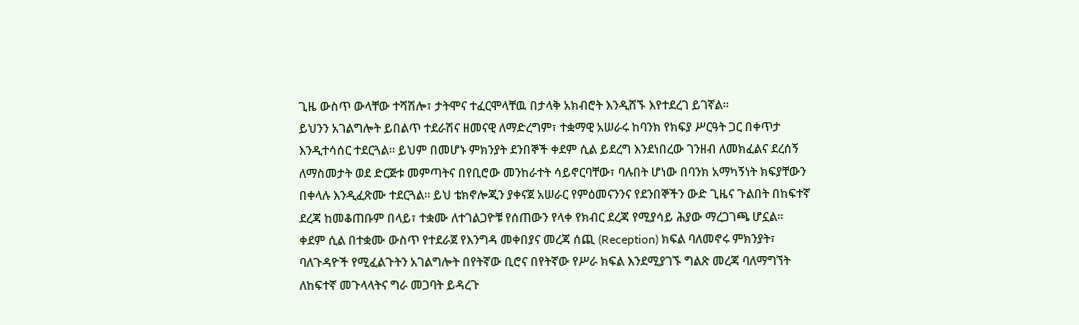ጊዜ ውስጥ ውላቸው ተሻሽሎ፣ ታትሞና ተፈርሞላቸዉ በታላቅ አክብሮት እንዲሸኙ እየተደረገ ይገኛል።
ይህንን አገልግሎት ይበልጥ ተደራሽና ዘመናዊ ለማድረግም፣ ተቋማዊ አሠራሩ ከባንክ የክፍያ ሥርዓት ጋር በቀጥታ እንዲተሳሰር ተደርጓል። ይህም በመሆኑ ምክንያት ደንበኞች ቀደም ሲል ይደረግ እንደነበረው ገንዘብ ለመክፈልና ደረሰኝ ለማስመታት ወደ ድርጅቱ መምጣትና በየቢሮው መንከራተት ሳይኖርባቸው፣ ባሉበት ሆነው በባንክ አማካኝነት ክፍያቸውን በቀላሉ እንዲፈጽሙ ተደርጓል። ይህ ቴክኖሎጂን ያቀናጀ አሠራር የምዕመናንንና የደንበኞችን ውድ ጊዜና ጉልበት በከፍተኛ ደረጃ ከመቆጠቡም በላይ፣ ተቋሙ ለተገልጋዮቹ የሰጠውን የላቀ የክብር ደረጃ የሚያሳይ ሕያው ማረጋገጫ ሆኗል።
ቀደም ሲል በተቋሙ ውስጥ የተደራጀ የእንግዳ መቀበያና መረጃ ሰጪ (Reception) ክፍል ባለመኖሩ ምክንያት፣ ባለጉዳዮች የሚፈልጉትን አገልግሎት በየትኛው ቢሮና በየትኛው የሥራ ክፍል እንደሚያገኙ ግልጽ መረጃ ባለማግኘት ለከፍተኛ መጉላላትና ግራ መጋባት ይዳረጉ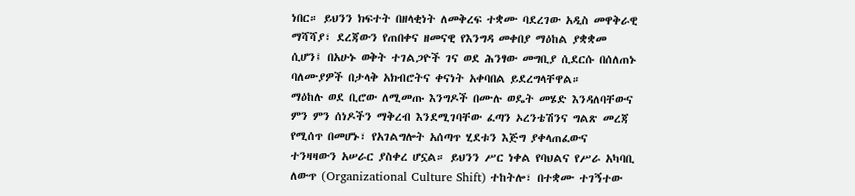ነበር። ይህንን ክፍተት በዘላቂነት ለመቅረፍ ተቋሙ ባደረገው አዲስ መዋቅራዊ ማሻሻያ፣ ደረጃውን የጠበቀና ዘመናዊ የእንግዳ መቀበያ ማዕከል ያቋቋመ ሲሆን፤ በአሁኑ ወቅት ተገልጋዮች ገና ወደ ሕንፃው መግቢያ ሲደርሱ በሰለጠኑ ባለሙያዎች በታላቅ አክብሮትና ቀናነት አቀባበል ይደረግላቸዋል።
ማዕከሉ ወደ ቢሮው ለሚመጡ እንግዶች በሙሉ ወዴት መሄድ እንዳለባቸውና ምን ምን ሰነዶችን ማቅረብ እንደሚገባቸው ፈጣን ኦረንቴሽንና ግልጽ መረጃ የሚሰጥ በመሆኑ፣ የአገልግሎት አሰጣጥ ሂደቱን እጅግ ያቀላጠፈውና ተንዛዛውን አሠራር ያስቀረ ሆኗል። ይህንን ሥር ነቀል የባህልና የሥራ አካባቢ ለውጥ (Organizational Culture Shift) ተከትሎ፣ በተቋሙ ተገኝተው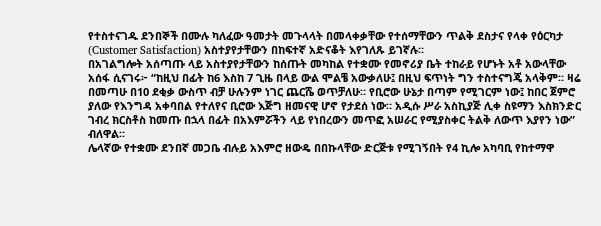የተስተናገዱ ደንበኞች በሙሉ ካለፈው ዓመታት መጉላላት በመላቀቃቸው የተሰማቸውን ጥልቅ ደስታና የላቀ የዕርካታ (Customer Satisfaction) አስተያየታቸውን በከፍተኛ አድናቆት እየገለጹ ይገኛሉ።
በአገልግሎት አሰጣጡ ላይ አስተያየታቸውን ከሰጡት መካከል የተቋሙ የመኖሪያ ቤት ተከራይ የሆኑት አቶ አውላቸው አሰፋ ሲናገሩ፦ “ከዚህ በፊት ከ6 እስከ 7 ጊዜ በላይ ውል ሞልቼ አውቃለሁ፤ በዚህ ፍጥነት ግን ተስተናግጄ አላቅም። ዛሬ በመጣሁ በ10 ደቂቃ ውስጥ ብቻ ሁሉንም ነገር ጨርሼ ወጥቻለሁ። የቢሮው ሁኔታ በጣም የሚገርም ነው፤ ከበር ጀምሮ ያለው የእንግዳ አቀባበል የተለየና ቢሮው እጅግ ዘመናዊ ሆኖ የታደሰ ነው። አዲሱ ሥራ አስኪያጅ ሊቀ ስዩማን እስክንድር ገብረ ክርስቶስ ከመጡ በኋላ በፊት በአእምሯችን ላይ የነበረውን መጥፎ አሠራር የሚያስቀር ትልቅ ለውጥ እያየን ነው” ብለዋል።
ሌላኛው የተቋሙ ደንበኛ መጋቤ ብሉይ አእምሮ ዘውዴ በበኩላቸው ድርጅቱ የሚገኝበት የ4 ኪሎ አካባቢ የከተማዋ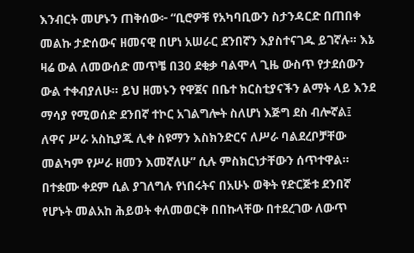እንብርት መሆኑን ጠቅሰው፦ “ቢሮዎቹ የአካባቢውን ስታንዳርድ በጠበቀ መልኩ ታድሰውና ዘመናዊ በሆነ አሠራር ደንበኛን እያስተናገዱ ይገኛሉ። እኔ ዛሬ ውል ለመውሰድ መጥቼ በ30 ደቂቃ ባልሞላ ጊዜ ውስጥ የታደሰውን ውል ተቀብያለሁ። ይህ ዘመኑን የዋጀና በቤተ ክርስቲያናችን ልማት ላይ እንደ ማሳያ የሚወሰድ ደንበኛ ተኮር አገልግሎት ስለሆነ እጅግ ደስ ብሎኛል፤ ለዋና ሥራ አስኪያጁ ሊቀ ስዩማን እስክንድርና ለሥራ ባልደረቦቻቸው መልካም የሥራ ዘመን እመኛለሁ” ሲሉ ምስክርነታቸውን ሰጥተዋል።
በተቋሙ ቀደም ሲል ያገለግሉ የነበሩትና በአሁኑ ወቅት የድርጅቱ ደንበኛ የሆኑት መልአከ ሕይወት ቀለመወርቅ በበኩላቸው በተደረገው ለውጥ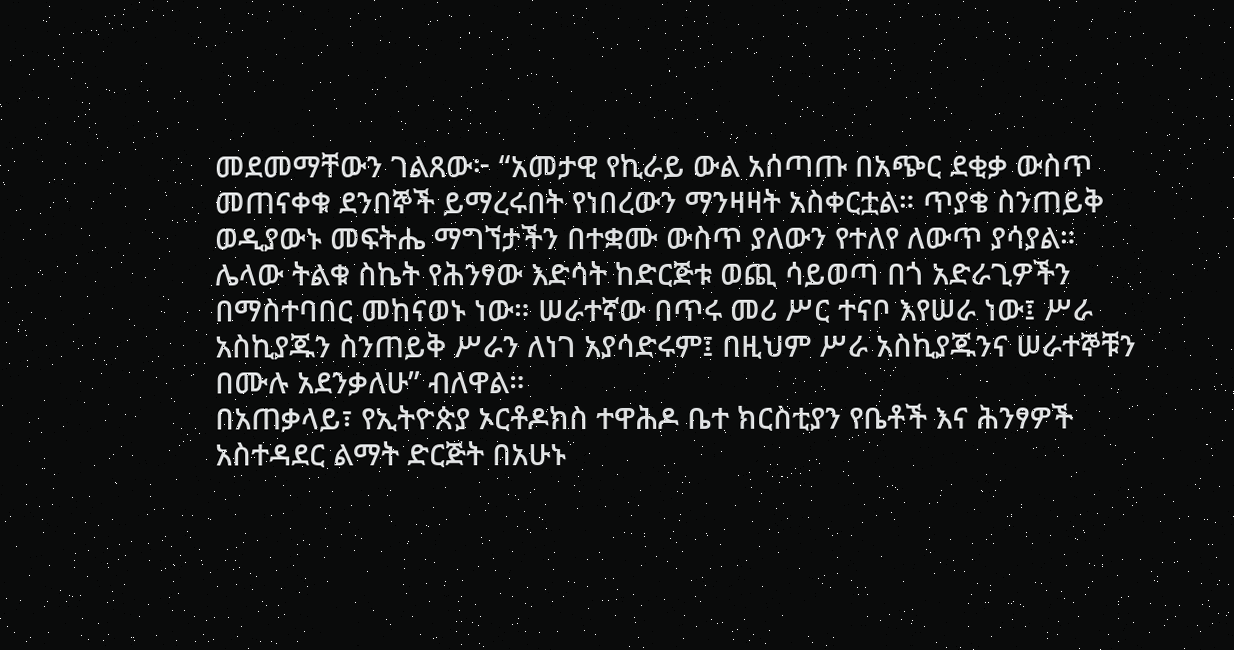መደመማቸውን ገልጸው፦ “አመታዊ የኪራይ ውል አሰጣጡ በአጭር ደቂቃ ውስጥ መጠናቀቁ ደንበኞች ይማረሩበት የነበረውን ማንዛዛት አስቀርቷል። ጥያቄ ስንጠይቅ ወዲያውኑ መፍትሔ ማግኘታችን በተቋሙ ውስጥ ያለውን የተለየ ለውጥ ያሳያል። ሌላው ትልቁ ስኬት የሕንፃው እድሳት ከድርጅቱ ወጪ ሳይወጣ በጎ አድራጊዎችን በማስተባበር መከናወኑ ነው። ሠራተኛው በጥሩ መሪ ሥር ተናቦ እየሠራ ነው፤ ሥራ አስኪያጁን ስንጠይቅ ሥራን ለነገ አያሳድሩም፤ በዚህም ሥራ አስኪያጁንና ሠራተኞቹን በሙሉ አደንቃለሁ” ብለዋል።
በአጠቃላይ፣ የኢትዮጵያ ኦርቶዶክስ ተዋሕዶ ቤተ ክርስቲያን የቤቶች እና ሕንፃዎች አስተዳደር ልማት ድርጅት በአሁኑ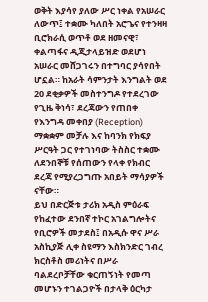ወቅት እያሳየ ያለው ሥር ነቀል የአሠራር ለውጥ፤ ተቋሙ ካለበት አሮጌና የተንዛዛ ቢሮክራሲ ወጥቶ ወደ ዘመናዊ፣ ቀልጣፋና ዲጂታላይዝድ ወደሆነ አሠራር መሸጋገሩን በተግባር ያሳየበት ሆኗል። ከአራት ሳምንታት እንግልት ወደ 20 ደቂቃዎች መስተንግዶ የተደረገው የጊዜ ቅነሳ፣ ደረጃውን የጠበቀ የእንግዳ መቀበያ (Reception) ማቋቋም መቻሉ እና ከባንክ የክፍያ ሥርዓት ጋር የተገነባው ትስስር ተቋሙ ለደንበኞቹ የሰጠውን የላቀ የክብር ደረጃ የሚያረጋግጡ አበይት ማሳያዎች ናቸው።
ይህ በድርጅቱ ታሪክ አዲስ ምዕራፍ የከፈተው ደንበኛ ተኮር አገልግሎትና የቢሮዎች መታደስ፤ በአዲሱ ዋና ሥራ አስኪያጅ ሊቀ ስዩማን እስክንድር ገብረ ክርስቶስ መሪነትና በሥራ ባልደረቦቻቸው ቁርጠኝነት የመጣ መሆኑን ተገልጋዮች በታላቅ ዕርካታ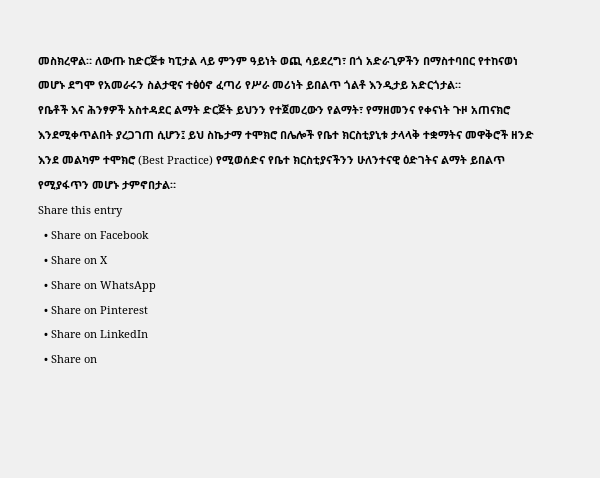መስክረዋል። ለውጡ ከድርጅቱ ካፒታል ላይ ምንም ዓይነት ወጪ ሳይደረግ፣ በጎ አድራጊዎችን በማስተባበር የተከናወነ መሆኑ ደግሞ የአመራሩን ስልታዊና ተፅዕኖ ፈጣሪ የሥራ መሪነት ይበልጥ ጎልቶ እንዲታይ አድርጎታል።
የቤቶች እና ሕንፃዎች አስተዳደር ልማት ድርጅት ይህንን የተጀመረውን የልማት፣ የማዘመንና የቀናነት ጉዞ አጠናክሮ እንደሚቀጥልበት ያረጋገጠ ሲሆን፤ ይህ ስኬታማ ተሞክሮ በሌሎች የቤተ ክርስቲያኒቱ ታላላቅ ተቋማትና መዋቅሮች ዘንድ እንደ መልካም ተሞክሮ (Best Practice) የሚወሰድና የቤተ ክርስቲያናችንን ሁለንተናዊ ዕድገትና ልማት ይበልጥ የሚያፋጥን መሆኑ ታምኖበታል።
Share this entry
  • Share on Facebook
  • Share on X
  • Share on WhatsApp
  • Share on Pinterest
  • Share on LinkedIn
  • Share on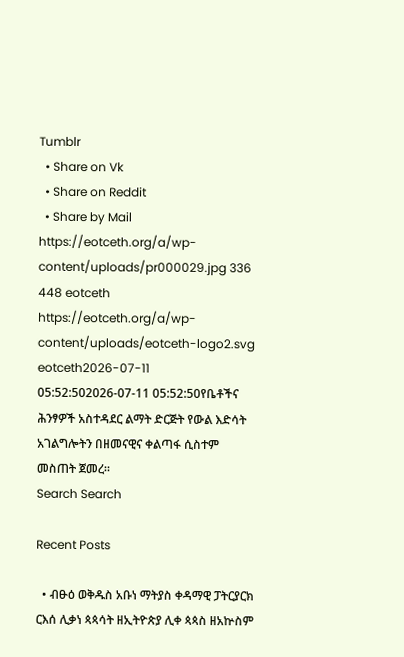Tumblr
  • Share on Vk
  • Share on Reddit
  • Share by Mail
https://eotceth.org/a/wp-content/uploads/pr000029.jpg 336 448 eotceth https://eotceth.org/a/wp-content/uploads/eotceth-logo2.svg eotceth2026-07-11 05:52:502026-07-11 05:52:50የቤቶችና ሕንፃዎች አስተዳደር ልማት ድርጅት የውል እድሳት አገልግሎትን በዘመናዊና ቀልጣፋ ሲስተም መስጠት ጀመረ።
Search Search

Recent Posts

  • ብፁዕ ወቅዱስ አቡነ ማትያስ ቀዳማዊ ፓትርያርክ ርእሰ ሊቃነ ጳጳሳት ዘኢትዮጵያ ሊቀ ጳጳስ ዘአኵስም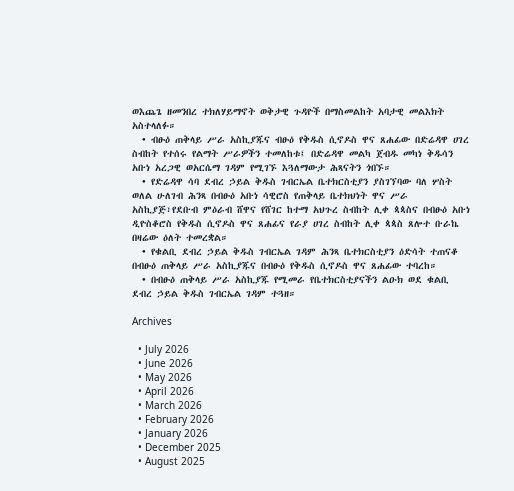ወእጨጌ ዘመንበረ ተክለሃይማኖት ወቅታዊ ጉዳዮች በማስመልከት አባታዊ መልእክት አስተላለፉ።
  • ብፁዕ ጠቅላይ ሥራ አስኪያጁና ብፁዕ የቅዱስ ሲኖዶስ ዋና ጸሐፊው በድሬዳዋ ሀገረ ስብከት የተሰሩ የልማት ሥራዎችን ተመለከቱ፤ በድሬዳዋ መልካ ጀብዱ መካነ ቅዱሳን አቡነ አረጋዊ ወአርሴማ ገዳም የሚገኙ እጓለማውታ ሕጻናትን ጎበኙ።
  • የድሬዳዋ ሳባ ደብረ ኃይል ቅዱስ ገብርኤል ቤተክርስቲያን ያስገኘባው ባለ ሦስት ወለል ሁለገብ ሕንጻ በብፁዕ አቡነ ሳዊሮስ የጠቅላይ ቤተክህነት ዋና ሥራ አስኪያጅ፣የደቡብ ምዕራብ ሸዋና የሸገር ከተማ አህጉረ ስብከት ሊቀ ጳጳስና በብፁዕ አቡነ ዲዮስቆሮስ የቅዱስ ሲኖዶስ ዋና ጸሐፊና የራያ ሀገረ ስብከት ሊቀ ጳጳስ ጸሎተ ቡራኬ በዛሬው ዕለት ተመረቋል።
  • የቁልቢ ደብረ ኃይል ቅዱስ ገብርኤል ገዳም ሕንጻ ቤተክርስቲያን ዕድሳት ተጠናቆ በብፁዕ ጠቅላይ ሥራ አስኪያጁና በብፁዕ የቅዱስ ሲኖዶስ ዋና ጸሐፊው ተባረከ።
  • በብፁዕ ጠቅላይ ሥራ አስኪያጁ የሚመራ የቤተክርስቲያናችን ልዑክ ወደ ቁልቢ ደብረ ኃይል ቅዱስ ገብርኤል ገዳም ተጓዘ።

Archives

  • July 2026
  • June 2026
  • May 2026
  • April 2026
  • March 2026
  • February 2026
  • January 2026
  • December 2025
  • August 2025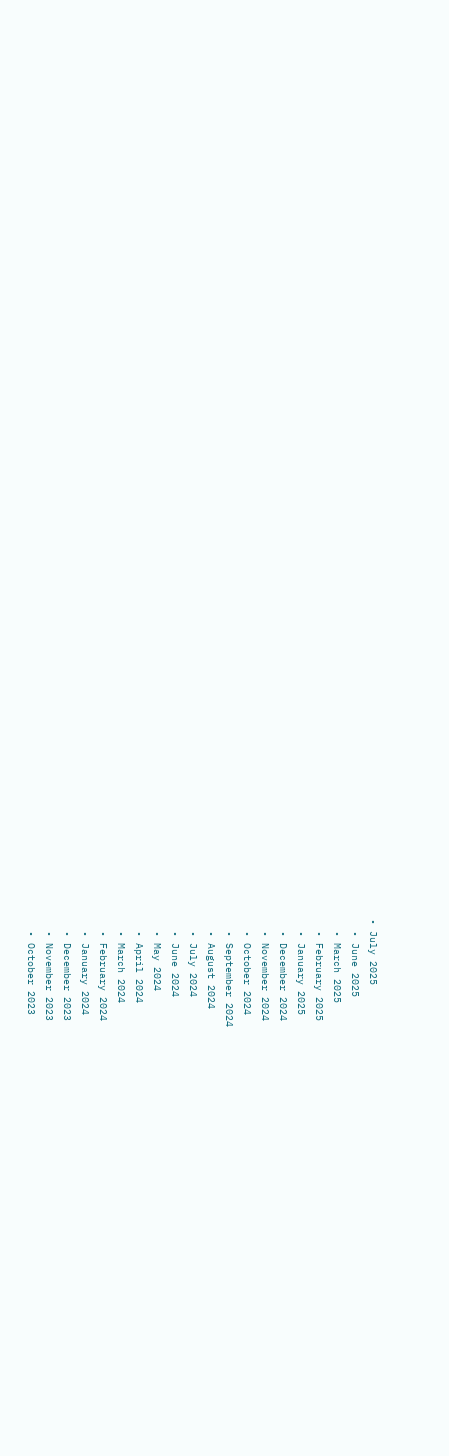• July 2025
  • June 2025
  • March 2025
  • February 2025
  • January 2025
  • December 2024
  • November 2024
  • October 2024
  • September 2024
  • August 2024
  • July 2024
  • June 2024
  • May 2024
  • April 2024
  • March 2024
  • February 2024
  • January 2024
  • December 2023
  • November 2023
  • October 2023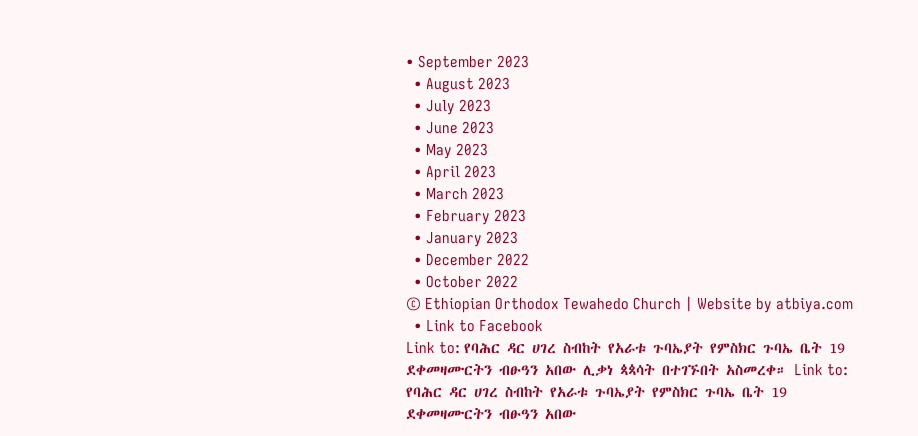• September 2023
  • August 2023
  • July 2023
  • June 2023
  • May 2023
  • April 2023
  • March 2023
  • February 2023
  • January 2023
  • December 2022
  • October 2022
© Ethiopian Orthodox Tewahedo Church | Website by atbiya.com
  • Link to Facebook
Link to: የባሕር ዳር ሀገረ ስብከት የአራቱ ጉባኤያት የምስክር ጉባኤ ቤት 19 ደቀመዛሙርትን ብፁዓን አበው ሊቃነ ጳጳሳት በተገኙበት አስመረቀ። Link to: የባሕር ዳር ሀገረ ስብከት የአራቱ ጉባኤያት የምስክር ጉባኤ ቤት 19 ደቀመዛሙርትን ብፁዓን አበው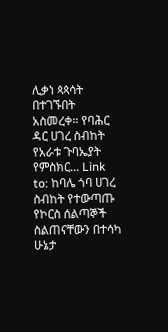ሊቃነ ጳጳሳት በተገኙበት አስመረቀ። የባሕር ዳር ሀገረ ስብከት የአራቱ ጉባኤያት የምስክር... Link to: ከባሌ ጎባ ሀገረ ስብከት የተውጣጡ የኮርስ ሰልጣኞች ስልጠናቸውን በተሳካ ሁኔታ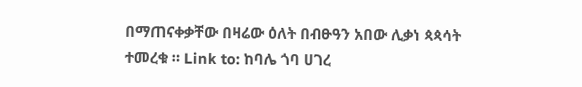በማጠናቀቃቸው በዛሬው ዕለት በብፁዓን አበው ሊቃነ ጳጳሳት ተመረቁ ። Link to: ከባሌ ጎባ ሀገረ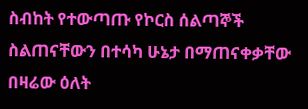ስብከት የተውጣጡ የኮርስ ሰልጣኞች ስልጠናቸውን በተሳካ ሁኔታ በማጠናቀቃቸው በዛሬው ዕለት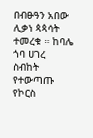በብፁዓን አበው ሊቃነ ጳጳሳት ተመረቁ ። ከባሌ ጎባ ሀገረ ስብከት የተውጣጡ የኮርስ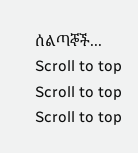ሰልጣኞች...
Scroll to top Scroll to top Scroll to top